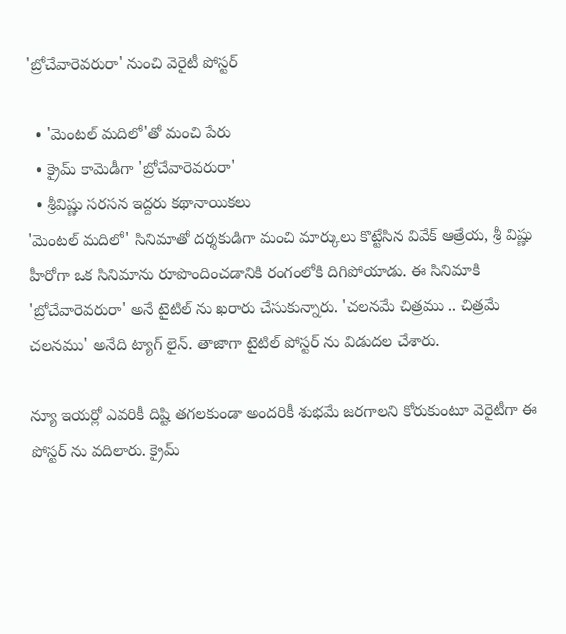'బ్రోచేవారెవరురా' నుంచి వెరైటీ పోస్టర్

  • 'మెంటల్ మదిలో'తో మంచి పేరు
  • క్రైమ్ కామెడీగా 'బ్రోచేవారెవరురా'
  • శ్రీవిష్ణు సరసన ఇద్దరు కథానాయికలు
'మెంటల్ మదిలో' సినిమాతో దర్శకుడిగా మంచి మార్కులు కొట్టేసిన వివేక్ ఆత్రేయ, శ్రీ విష్ణు హీరోగా ఒక సినిమాను రూపొందించడానికి రంగంలోకి దిగిపోయాడు. ఈ సినిమాకి 'బ్రోచేవారెవరురా' అనే టైటిల్ ను ఖరారు చేసుకున్నారు. 'చలనమే చిత్రము .. చిత్రమే చలనము' అనేది ట్యాగ్ లైన్. తాజాగా టైటిల్ పోస్టర్ ను విడుదల చేశారు.

న్యూ ఇయర్లో ఎవరికీ దిష్టి తగలకుండా అందరికీ శుభమే జరగాలని కోరుకుంటూ వెరైటీగా ఈ పోస్టర్ ను వదిలారు. క్రైమ్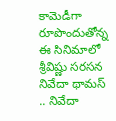కామెడీగా రూపొందుతోన్న ఈ సినిమాలో శ్రీవిష్ణు సరసన నివేదా థామస్ .. నివేదా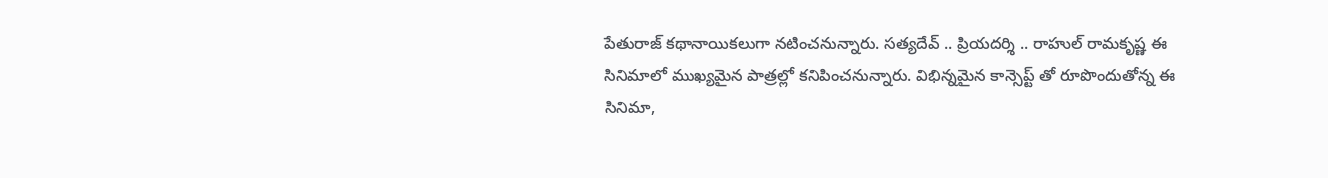పేతురాజ్ కథానాయికలుగా నటించనున్నారు. సత్యదేవ్ .. ప్రియదర్శి .. రాహుల్ రామకృష్ణ ఈ సినిమాలో ముఖ్యమైన పాత్రల్లో కనిపించనున్నారు. విభిన్నమైన కాన్సెప్ట్ తో రూపొందుతోన్న ఈ సినిమా,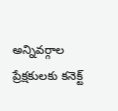అన్నివర్గాల ప్రేక్షకులకు కనెక్ట్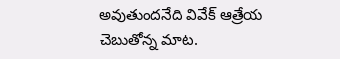అవుతుందనేది వివేక్ ఆత్రేయ చెబుతోన్న మాట.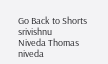Go Back to Shorts
srivishnu
Niveda Thomas
niveda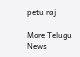petu raj

More Telugu News